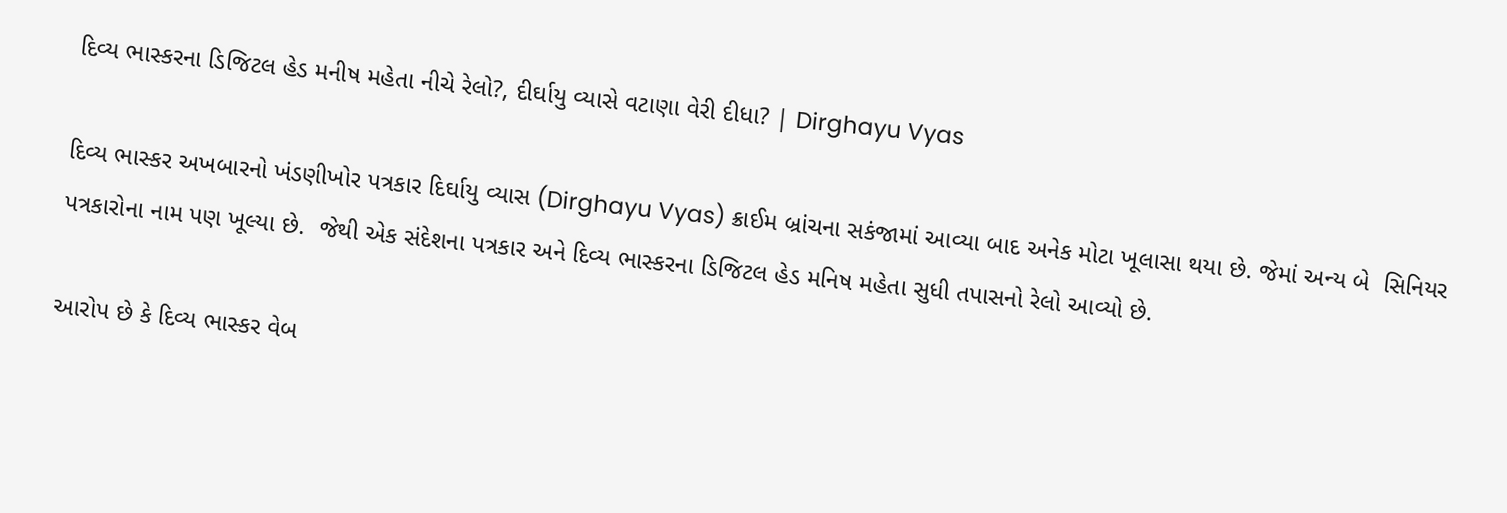દિવ્ય ભાસ્કરના ડિજિટલ હેડ મનીષ મહેતા નીચે રેલો?, દીર્ઘાયુ વ્યાસે વટાણા વેરી દીધા? | Dirghayu Vyas

દિવ્ય ભાસ્કર અખબારનો ખંડણીખોર પત્રકાર દિર્ઘાયુ વ્યાસ (Dirghayu Vyas) ક્રાઈમ બ્રાંચના સકંજામાં આવ્યા બાદ અનેક મોટા ખૂલાસા થયા છે. જેમાં અન્ય બે  સિનિયર પત્રકારોના નામ પણ ખૂલ્યા છે.  જેથી એક સંદેશના પત્રકાર અને દિવ્ય ભાસ્કરના ડિજિટલ હેડ મનિષ મહેતા સુધી તપાસનો રેલો આવ્યો છે.

આરોપ છે કે દિવ્ય ભાસ્કર વેબ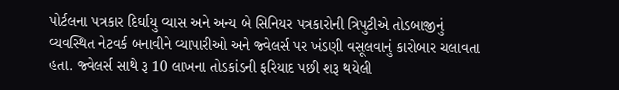પોર્ટલના પત્રકાર દિર્ઘાયુ વ્યાસ અને અન્ય બે સિનિયર પત્રકારોની ત્રિપુટીએ તોડબાજીનું વ્યવસ્થિત નેટવર્ક બનાવીને વ્યાપારીઓ અને જ્વેલર્સ પર ખંડણી વસૂલવાનું કારોબાર ચલાવતા હતા. જ્વેલર્સ સાથે રૂ 10 લાખના તોડકાંડની ફરિયાદ પછી શરૂ થયેલી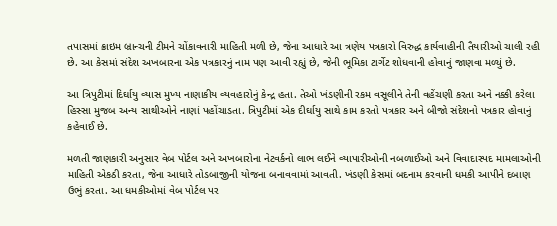તપાસમાં ક્રાઇમ બ્રાન્ચની ટીમને ચોંકાવનારી માહિતી મળી છે, જેના આધારે આ ત્રણેય પત્રકારો વિરુદ્ધ કાર્યવાહીની તૈયારીઓ ચાલી રહી છે. આ કેસમાં સંદેશ અખબારના એક પત્રકારનું નામ પણ આવી રહ્યું છે, જેની ભૂમિકા ટાર્ગેટ શોધવાની હોવાનું જાણવા મળ્યું છે.

આ ત્રિપુટીમાં દિર્ઘાયુ વ્યાસ મુખ્ય નાણાકીય વ્યવહારોનું કેન્દ્ર હતા. તેઓ ખંડણીની રકમ વસૂલીને તેની વહેંચણી કરતા અને નક્કી કરેલા હિસ્સા મુજબ અન્ય સાથીઓને નાણાં પહોંચાડતા. ત્રિપુટીમાં એક દીર્ઘાયુ સાથે કામ કરતો પત્રકાર અને બીજો સંદેશનો પત્રકાર હોવાનું કહેવાઈ છે.

મળતી જાણકારી અનુસાર વેબ પોર્ટલ અને અખબારોના નેટવર્કનો લાભ લઈને વ્યાપારીઓની નબળાઈઓ અને વિવાદાસ્પદ મામલાઓની માહિતી એકઠી કરતા, જેના આધારે તોડબાજીની યોજના બનાવવામાં આવતી. ખંડણી કેસમાં બદનામ કરવાની ધમકી આપીને દબાણ ઉભું કરતા. આ ધમકીઓમાં વેબ પોર્ટલ પર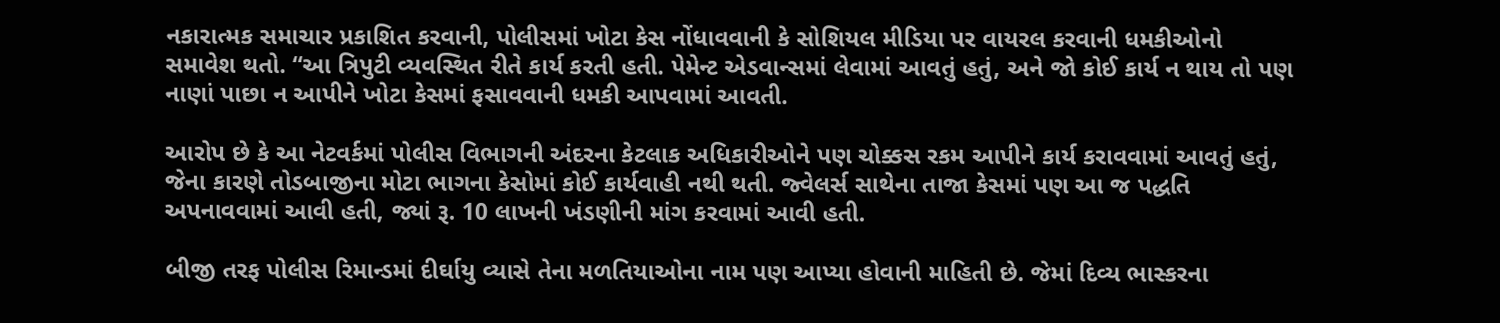નકારાત્મક સમાચાર પ્રકાશિત કરવાની, પોલીસમાં ખોટા કેસ નોંધાવવાની કે સોશિયલ મીડિયા પર વાયરલ કરવાની ધમકીઓનો સમાવેશ થતો. “આ ત્રિપુટી વ્યવસ્થિત રીતે કાર્ય કરતી હતી. પેમેન્ટ એડવાન્સમાં લેવામાં આવતું હતું, અને જો કોઈ કાર્ય ન થાય તો પણ નાણાં પાછા ન આપીને ખોટા કેસમાં ફસાવવાની ધમકી આપવામાં આવતી.

આરોપ છે કે આ નેટવર્કમાં પોલીસ વિભાગની અંદરના કેટલાક અધિકારીઓને પણ ચોક્કસ રકમ આપીને કાર્ય કરાવવામાં આવતું હતું, જેના કારણે તોડબાજીના મોટા ભાગના કેસોમાં કોઈ કાર્યવાહી નથી થતી. જ્વેલર્સ સાથેના તાજા કેસમાં પણ આ જ પદ્ધતિ અપનાવવામાં આવી હતી, જ્યાં રૂ. 10 લાખની ખંડણીની માંગ કરવામાં આવી હતી.

બીજી તરફ પોલીસ રિમાન્ડમાં દીર્ઘાયુ વ્યાસે તેના મળતિયાઓના નામ પણ આપ્યા હોવાની માહિતી છે. જેમાં દિવ્ય ભાસ્કરના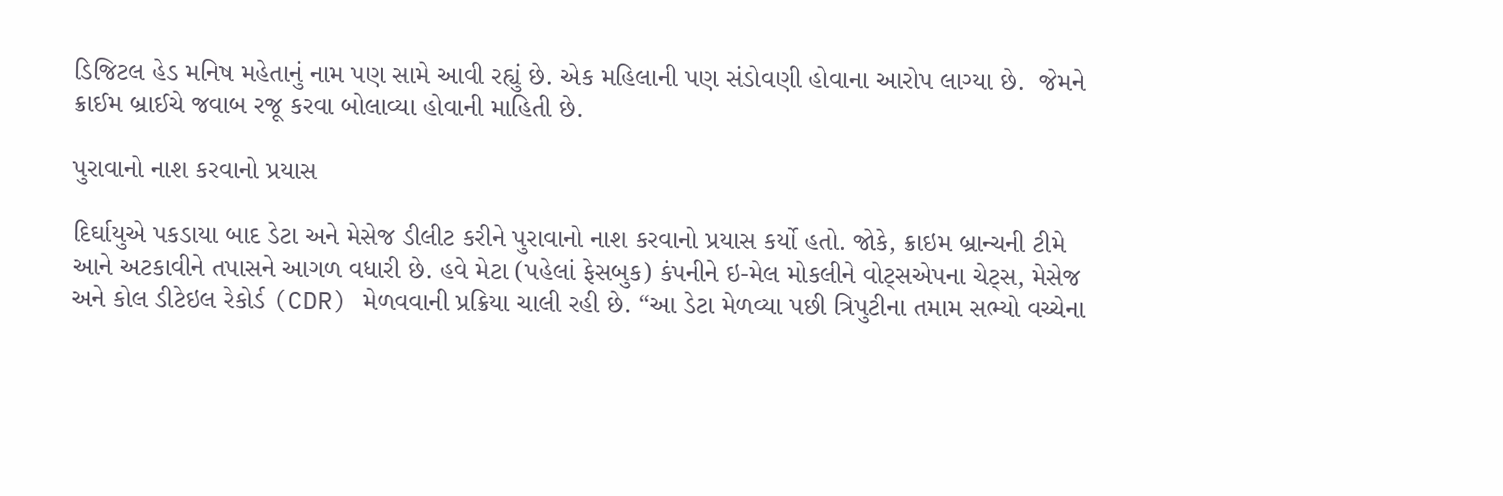ડિજિટલ હેડ મનિષ મહેતાનું નામ પણ સામે આવી રહ્યું છે. એક મહિલાની પણ સંડોવણી હોવાના આરોપ લાગ્યા છે.  જેમને ક્રાઈમ બ્રાઈચે જવાબ રજૂ કરવા બોલાવ્યા હોવાની માહિતી છે.

પુરાવાનો નાશ કરવાનો પ્રયાસ

દિર્ઘાયુએ પકડાયા બાદ ડેટા અને મેસેજ ડીલીટ કરીને પુરાવાનો નાશ કરવાનો પ્રયાસ કર્યો હતો. જોકે, ક્રાઇમ બ્રાન્ચની ટીમે આને અટકાવીને તપાસને આગળ વધારી છે. હવે મેટા (પહેલાં ફેસબુક) કંપનીને ઇ-મેલ મોકલીને વોટ્સએપના ચેટ્સ, મેસેજ અને કોલ ડીટેઇલ રેકોર્ડ (CDR) મેળવવાની પ્રક્રિયા ચાલી રહી છે. “આ ડેટા મેળવ્યા પછી ત્રિપુટીના તમામ સભ્યો વચ્ચેના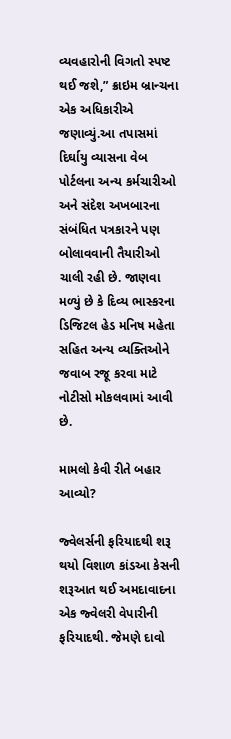વ્યવહારોની વિગતો સ્પષ્ટ થઈ જશે,” ક્રાઇમ બ્રાન્ચના એક અધિકારીએ જણાવ્યું.આ તપાસમાં દિર્ઘાયુ વ્યાસના વેબ પોર્ટલના અન્ય કર્મચારીઓ અને સંદેશ અખબારના સંબંધિત પત્રકારને પણ બોલાવવાની તૈયારીઓ ચાલી રહી છે. જાણવા મળ્યું છે કે દિવ્ય ભાસ્કરના ડિજિટલ હેડ મનિષ મહેતા સહિત અન્ય વ્યક્તિઓને જવાબ રજૂ કરવા માટે નોટીસો મોકલવામાં આવી છે.

મામલો કેવી રીતે બહાર આવ્યો?

જ્વેલર્સની ફરિયાદથી શરૂ થયો વિશાળ કાંડઆ કેસની શરૂઆત થઈ અમદાવાદના એક જ્વેલરી વેપારીની ફરિયાદથી. જેમણે દાવો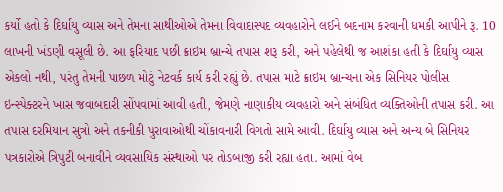કર્યો હતો કે દિર્ઘાયુ વ્યાસ અને તેમના સાથીઓએ તેમના વિવાદાસ્પદ વ્યવહારોને લઈને બદનામ કરવાની ધમકી આપીને રૂ. 10 લાખની ખંડણી વસૂલી છે. આ ફરિયાદ પછી ક્રાઇમ બ્રાન્ચે તપાસ શરૂ કરી, અને પહેલેથી જ આશંકા હતી કે દિર્ઘાયુ વ્યાસ એકલો નથી, પરંતુ તેમની પાછળ મોટું નેટવર્ક કાર્ય કરી રહ્યું છે. તપાસ માટે ક્રાઇમ બ્રાન્ચના એક સિનિયર પોલીસ ઇન્સ્પેક્ટરને ખાસ જવાબદારી સોંપવામાં આવી હતી, જેમણે નાણાકીય વ્યવહારો અને સંબંધિત વ્યક્તિઓની તપાસ કરી. આ તપાસ દરમિયાન સુત્રો અને તકનીકી પુરાવાઓથી ચોંકાવનારી વિગતો સામે આવી. દિર્ઘાયુ વ્યાસ અને અન્ય બે સિનિયર પત્રકારોએ ત્રિપુટી બનાવીને વ્યવસાયિક સંસ્થાઓ પર તોડબાજી કરી રહ્યા હતા. આમાં વેબ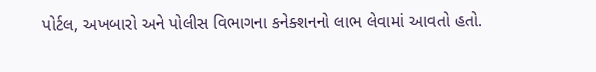પોર્ટલ, અખબારો અને પોલીસ વિભાગના કનેક્શનનો લાભ લેવામાં આવતો હતો.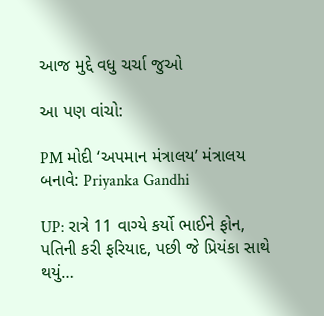આજ મુદ્દે વધુ ચર્ચા જુઓ

આ પણ વાંચો:

PM મોદી ‘અપમાન મંત્રાલય’ મંત્રાલય બનાવે: Priyanka Gandhi

UP: રાત્રે 11 વાગ્યે કર્યો ભાઈને ફોન, પતિની કરી ફરિયાદ, પછી જે પ્રિયંકા સાથે થયું…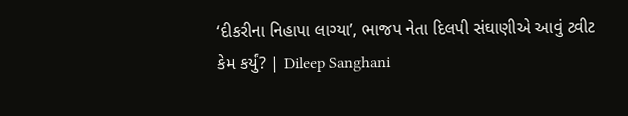‘દીકરીના નિહાપા લાગ્યા’, ભાજપ નેતા દિલપી સંઘાણીએ આવું ટ્વીટ કેમ કર્યું? | Dileep Sanghani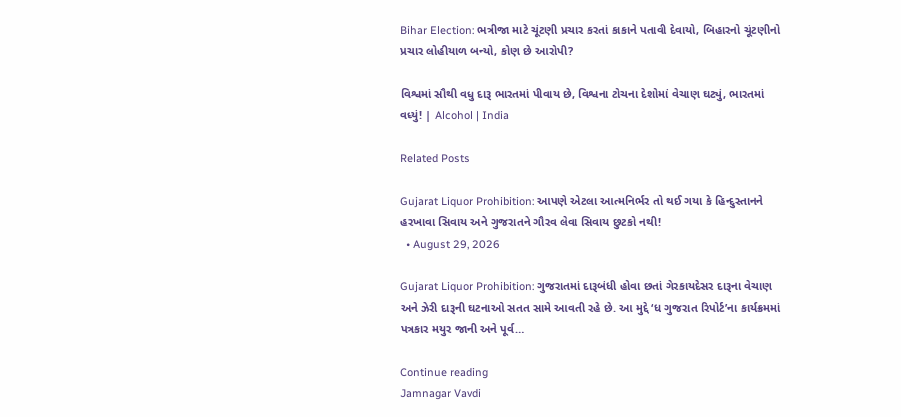Bihar Election: ભત્રીજા માટે ચૂંટણી પ્રચાર કરતાં કાકાને પતાવી દેવાયો, બિહારનો ચૂંટણીનો પ્રચાર લોહીયાળ બન્યો, કોણ છે આરોપી?

વિશ્વમાં સૌથી વધુ દારૂ ભારતમાં પીવાય છે, વિશ્વના ટોચના દેશોમાં વેચાણ ઘટ્યું, ભારતમાં વધ્યું! | Alcohol | India

Related Posts

Gujarat Liquor Prohibition: આપણે એટલા આત્મનિર્ભર તો થઈ ગયા કે હિન્દુસ્તાનને હરખાવા સિવાય અને ગુજરાતને ગૌરવ લેવા સિવાય છુટકો નથી!
  • August 29, 2026

Gujarat Liquor Prohibition: ગુજરાતમાં દારૂબંધી હોવા છતાં ગેરકાયદેસર દારૂના વેચાણ અને ઝેરી દારૂની ઘટનાઓ સતત સામે આવતી રહે છે. આ મુદ્દે ‘ધ ગુજરાત રિપોર્ટ’ના કાર્યક્રમમાં પત્રકાર મયુર જાની અને પૂર્વ…

Continue reading
Jamnagar Vavdi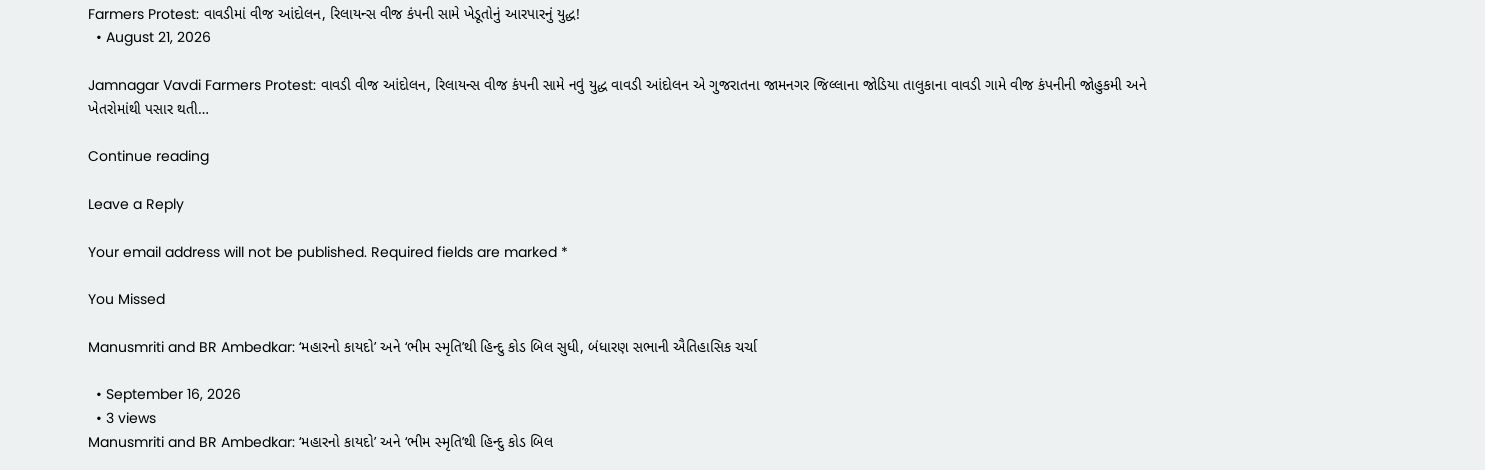Farmers Protest: વાવડીમાં વીજ આંદોલન, રિલાયન્સ વીજ કંપની સામે ખેડૂતોનું આરપારનું યુદ્ધ!
  • August 21, 2026

Jamnagar Vavdi Farmers Protest: વાવડી વીજ આંદોલન, રિલાયન્સ વીજ કંપની સામે નવું યુદ્ધ વાવડી આંદોલન એ ગુજરાતના જામનગર જિલ્લાના જોડિયા તાલુકાના વાવડી ગામે વીજ કંપનીની જોહુકમી અને ખેતરોમાંથી પસાર થતી…

Continue reading

Leave a Reply

Your email address will not be published. Required fields are marked *

You Missed

Manusmriti and BR Ambedkar: ‘મહારનો કાયદો’ અને ‘ભીમ સ્મૃતિ’થી હિન્દુ કોડ બિલ સુધી, બંધારણ સભાની ઐતિહાસિક ચર્ચા

  • September 16, 2026
  • 3 views
Manusmriti and BR Ambedkar: ‘મહારનો કાયદો’ અને ‘ભીમ સ્મૃતિ’થી હિન્દુ કોડ બિલ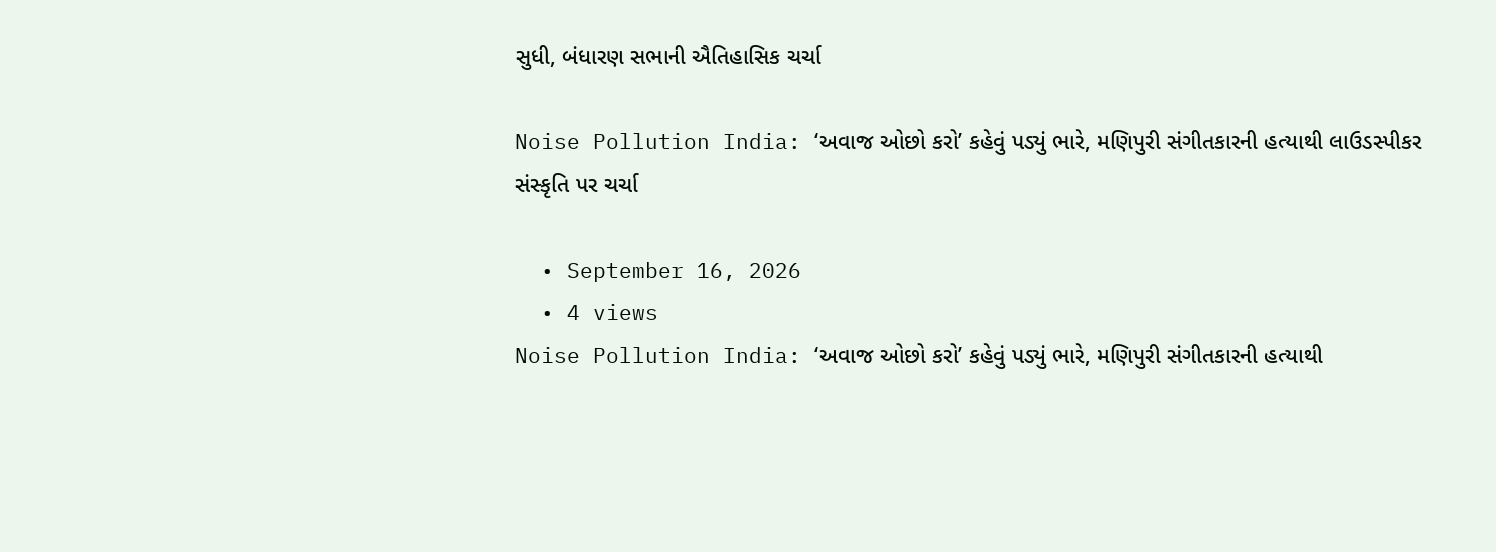સુધી, બંધારણ સભાની ઐતિહાસિક ચર્ચા

Noise Pollution India: ‘અવાજ ઓછો કરો’ કહેવું પડ્યું ભારે, મણિપુરી સંગીતકારની હત્યાથી લાઉડસ્પીકર સંસ્કૃતિ પર ચર્ચા

  • September 16, 2026
  • 4 views
Noise Pollution India: ‘અવાજ ઓછો કરો’ કહેવું પડ્યું ભારે, મણિપુરી સંગીતકારની હત્યાથી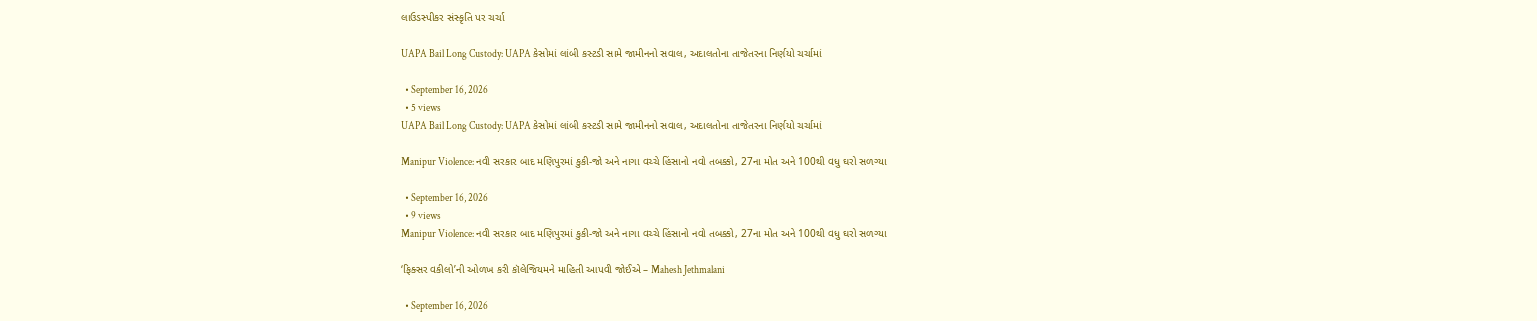લાઉડસ્પીકર સંસ્કૃતિ પર ચર્ચા

UAPA Bail Long Custody: UAPA કેસોમાં લાંબી કસ્ટડી સામે જામીનનો સવાલ, અદાલતોના તાજેતરના નિર્ણયો ચર્ચામાં

  • September 16, 2026
  • 5 views
UAPA Bail Long Custody: UAPA કેસોમાં લાંબી કસ્ટડી સામે જામીનનો સવાલ, અદાલતોના તાજેતરના નિર્ણયો ચર્ચામાં

Manipur Violence: નવી સરકાર બાદ મણિપુરમાં કુકી-જો અને નાગા વચ્ચે હિંસાનો નવો તબક્કો, 27ના મોત અને 100થી વધુ ઘરો સળગ્યા

  • September 16, 2026
  • 9 views
Manipur Violence: નવી સરકાર બાદ મણિપુરમાં કુકી-જો અને નાગા વચ્ચે હિંસાનો નવો તબક્કો, 27ના મોત અને 100થી વધુ ઘરો સળગ્યા

‘ફિક્સર વકીલો’ની ઓળખ કરી કૉલેજિયમને માહિતી આપવી જોઈએ – Mahesh Jethmalani

  • September 16, 2026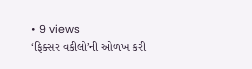• 9 views
‘ફિક્સર વકીલો’ની ઓળખ કરી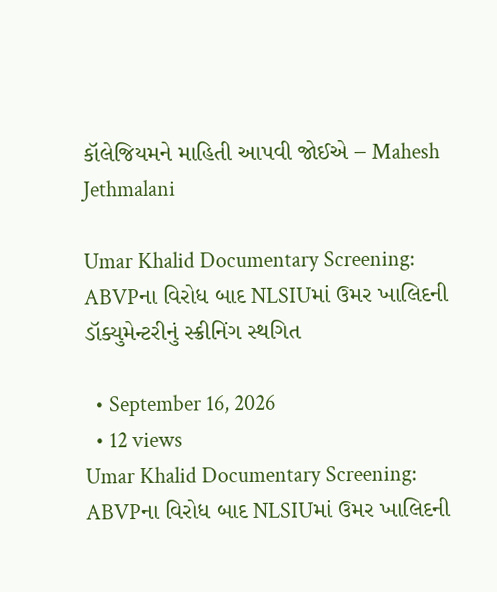કૉલેજિયમને માહિતી આપવી જોઈએ – Mahesh Jethmalani

Umar Khalid Documentary Screening: ABVPના વિરોધ બાદ NLSIUમાં ઉમર ખાલિદની ડૉક્યુમેન્ટરીનું સ્ક્રીનિંગ સ્થગિત

  • September 16, 2026
  • 12 views
Umar Khalid Documentary Screening: ABVPના વિરોધ બાદ NLSIUમાં ઉમર ખાલિદની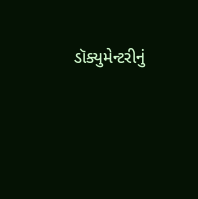ડૉક્યુમેન્ટરીનું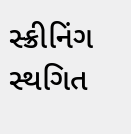સ્ક્રીનિંગ સ્થગિત